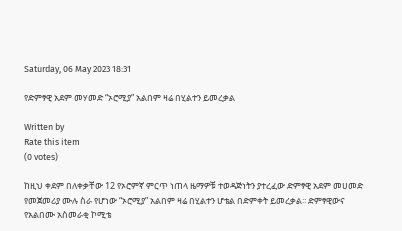Saturday, 06 May 2023 18:31

የድምፃዊ አደም መሃመድ “ኦሮሚያ” አልበም ዛሬ በሂልተን ይመረቃል

Written by
Rate this item
(0 votes)

ከዚህ ቀደም በለቀቃቸው 12 የኦሮምኛ ምርጥ ነጠላ ዜማዎቹ ተወዳጅነትን ያተረፈው ድምፃዊ አደም መሀመድ የመጀመሪያ ሙሉ ስራ የሆነው “ኦሮሚያ” አልበም ዛሬ በሂልተን ሆቴል በድምቀት ይመረቃል፡፡ ድምፃዊውና የአልበሙ አስመራቂ ኮሚቴ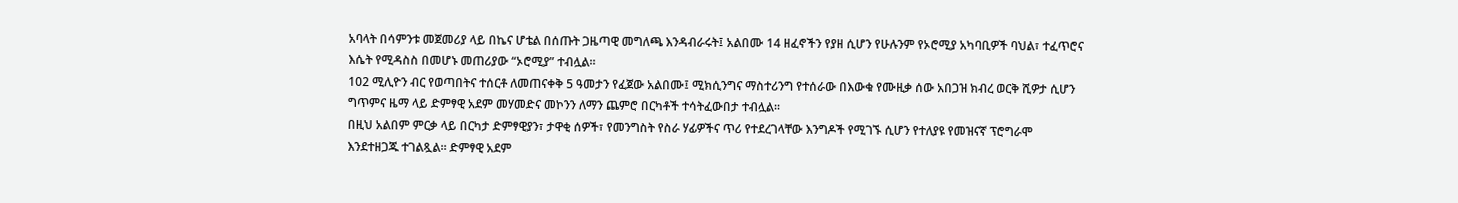አባላት በሳምንቱ መጀመሪያ ላይ በኬና ሆቴል በሰጡት ጋዜጣዊ መግለጫ እንዳብራሩት፤ አልበሙ 14 ዘፈኖችን የያዘ ሲሆን የሁሉንም የኦሮሚያ አካባቢዎች ባህል፣ ተፈጥሮና እሴት የሚዳስስ በመሆኑ መጠሪያው “ኦሮሚያ” ተብሏል።
102 ሚሊዮን ብር የወጣበትና ተሰርቶ ለመጠናቀቅ 5 ዓመታን የፈጀው አልበሙ፤ ሚክሲንግና ማስተሪንግ የተሰራው በእውቁ የሙዚቃ ሰው አበጋዝ ክብረ ወርቅ ሺዎታ ሲሆን ግጥምና ዜማ ላይ ድምፃዊ አደም መሃመድና መኮንን ለማን ጨምሮ በርካቶች ተሳትፈውበታ ተብሏል፡፡
በዚህ አልበም ምርቃ ላይ በርካታ ድምፃዊያን፣ ታዋቂ ሰዎች፣ የመንግስት የስራ ሃፊዎችና ጥሪ የተደረገላቸው እንግዶች የሚገኙ ሲሆን የተለያዩ የመዝናኛ ፕሮግራሞ እንደተዘጋጁ ተገልጿል። ድምፃዊ አደም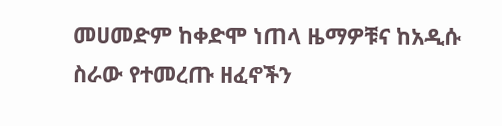መሀመድም ከቀድሞ ነጠላ ዜማዎቹና ከአዲሱ ስራው የተመረጡ ዘፈኖችን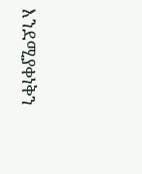እንደሚያቀነቅን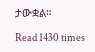ታውቋል።

Read 1430 times